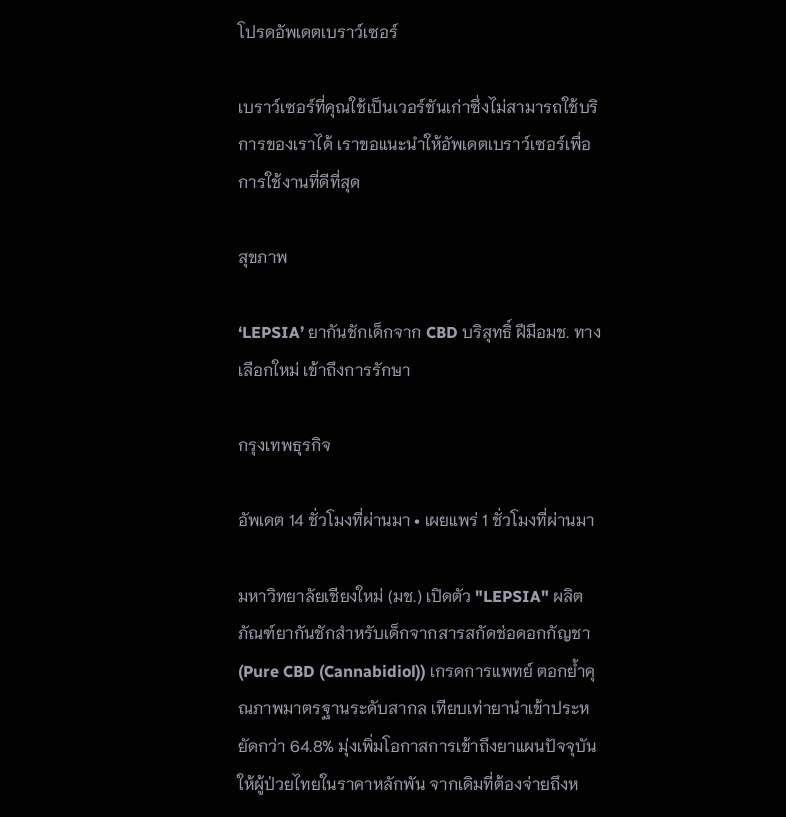โปรดอัพเดตเบราว์เซอร์

เบราว์เซอร์ที่คุณใช้เป็นเวอร์ชันเก่าซึ่งไม่สามารถใช้บริการของเราได้ เราขอแนะนำให้อัพเดตเบราว์เซอร์เพื่อการใช้งานที่ดีที่สุด

สุขภาพ

‘LEPSIA’ ยากันชักเด็กจาก CBD บริสุทธิ์ ฝีมือมช. ทางเลือกใหม่ เข้าถึงการรักษา

กรุงเทพธุรกิจ

อัพเดต 14 ชั่วโมงที่ผ่านมา • เผยแพร่ 1 ชั่วโมงที่ผ่านมา

มหาวิทยาลัยเชียงใหม่ (มช.) เปิดตัว "LEPSIA" ผลิตภัณฑ์ยากันชักสำหรับเด็กจากสารสกัดช่อดอกกัญชา (Pure CBD (Cannabidiol)) เกรดการแพทย์ ตอกย้ำคุณภาพมาตรฐานระดับสากล เทียบเท่ายานำเข้าประหยัดกว่า 64.8% มุ่งเพิ่มโอกาสการเข้าถึงยาแผนปัจจุบันให้ผู้ป่วยไทยในราคาหลักพัน จากเดิมที่ต้องจ่ายถึงห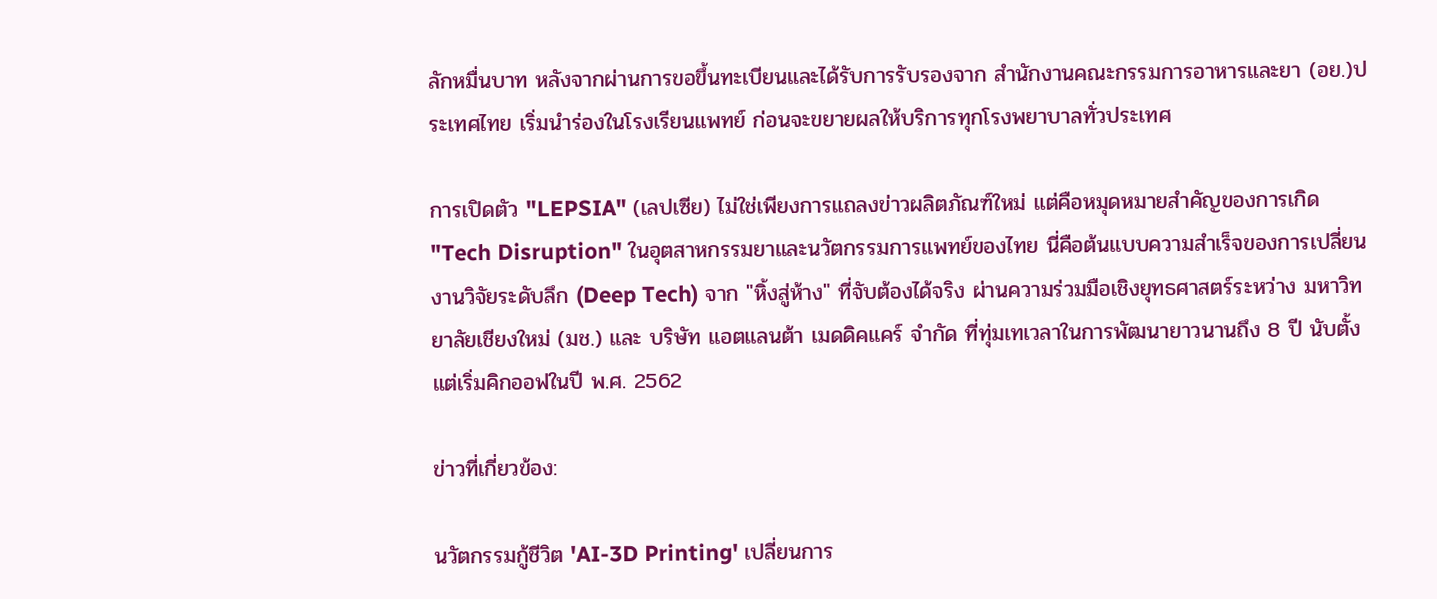ลักหมื่นบาท หลังจากผ่านการขอขึ้นทะเบียนและได้รับการรับรองจาก สำนักงานคณะกรรมการอาหารและยา (อย.)ประเทศไทย เริ่มนำร่องในโรงเรียนแพทย์ ก่อนจะขยายผลให้บริการทุกโรงพยาบาลทั่วประเทศ

การเปิดตัว "LEPSIA" (เลปเซีย) ไม่ใช่เพียงการแถลงข่าวผลิตภัณฑ์ใหม่ แต่คือหมุดหมายสำคัญของการเกิด "Tech Disruption" ในอุตสาหกรรมยาและนวัตกรรมการแพทย์ของไทย นี่คือต้นแบบความสำเร็จของการเปลี่ยนงานวิจัยระดับลึก (Deep Tech) จาก "หิ้งสู่ห้าง" ที่จับต้องได้จริง ผ่านความร่วมมือเชิงยุทธศาสตร์ระหว่าง มหาวิทยาลัยเชียงใหม่ (มช.) และ บริษัท แอตแลนต้า เมดดิคแคร์ จำกัด ที่ทุ่มเทเวลาในการพัฒนายาวนานถึง 8 ปี นับตั้งแต่เริ่มคิกออฟในปี พ.ศ. 2562

ข่าวที่เกี่ยวข้อง:

นวัตกรรมกู้ชีวิต 'AI-3D Printing' เปลี่ยนการ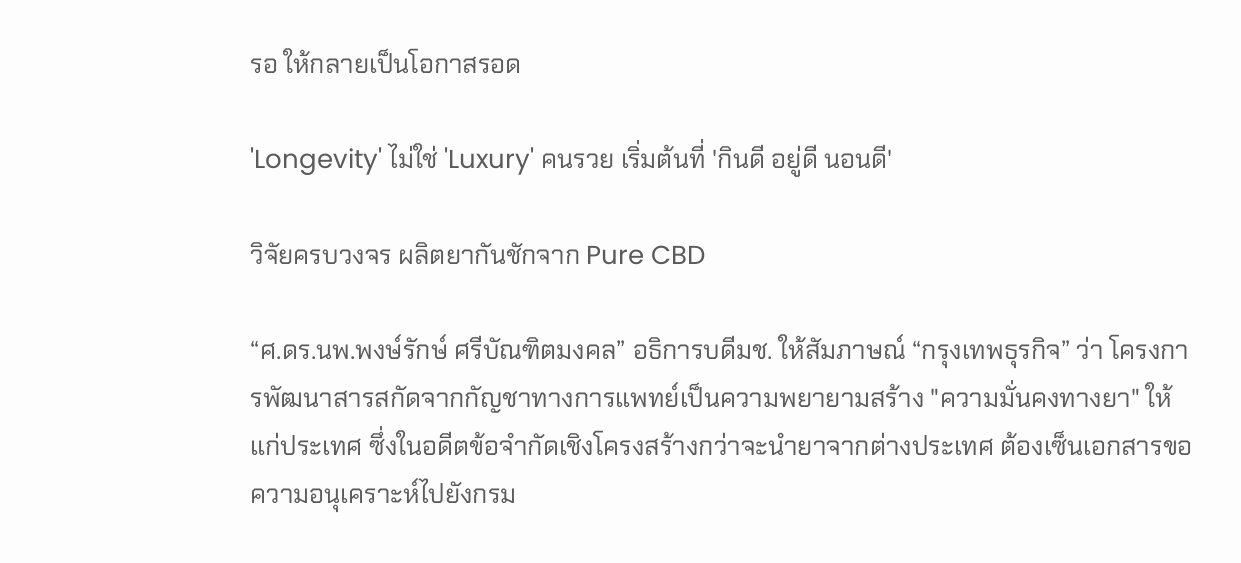รอ ให้กลายเป็นโอกาสรอด

'Longevity' ไม่ใช่ 'Luxury' คนรวย เริ่มต้นที่ 'กินดี อยู่ดี นอนดี'

วิจัยครบวงจร ผลิตยากันชักจาก Pure CBD

“ศ.ดร.นพ.พงษ์รักษ์ ศรีบัณฑิตมงคล” อธิการบดีมช. ให้สัมภาษณ์ “กรุงเทพธุรกิจ” ว่า โครงการพัฒนาสารสกัดจากกัญชาทางการแพทย์เป็นความพยายามสร้าง "ความมั่นคงทางยา" ให้แก่ประเทศ ซึ่งในอดีตข้อจำกัดเชิงโครงสร้างกว่าจะนำยาจากต่างประเทศ ต้องเซ็นเอกสารขอความอนุเคราะห์ไปยังกรม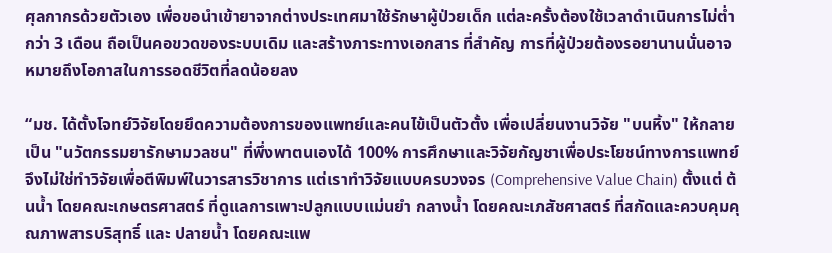ศุลกากรด้วยตัวเอง เพื่อขอนำเข้ายาจากต่างประเทศมาใช้รักษาผู้ป่วยเด็ก แต่ละครั้งต้องใช้เวลาดำเนินการไม่ต่ำกว่า 3 เดือน ถือเป็นคอขวดของระบบเดิม และสร้างภาระทางเอกสาร ที่สำคัญ การที่ผู้ป่วยต้องรอยานานนั่นอาจหมายถึงโอกาสในการรอดชีวิตที่ลดน้อยลง

“มช. ได้ตั้งโจทย์วิจัยโดยยึดความต้องการของแพทย์และคนไข้เป็นตัวตั้ง เพื่อเปลี่ยนงานวิจัย "บนหิ้ง" ให้กลายเป็น "นวัตกรรมยารักษามวลชน" ที่พึ่งพาตนเองได้ 100% การศึกษาและวิจัยกัญชาเพื่อประโยชน์ทางการแพทย์ จึงไม่ใช่ทำวิจัยเพื่อตีพิมพ์ในวารสารวิชาการ แต่เราทำวิจัยแบบครบวงจร (Comprehensive Value Chain) ตั้งแต่ ต้นน้ำ โดยคณะเกษตรศาสตร์ ที่ดูแลการเพาะปลูกแบบแม่นยำ กลางน้ำ โดยคณะเภสัชศาสตร์ ที่สกัดและควบคุมคุณภาพสารบริสุทธิ์ และ ปลายน้ำ โดยคณะแพ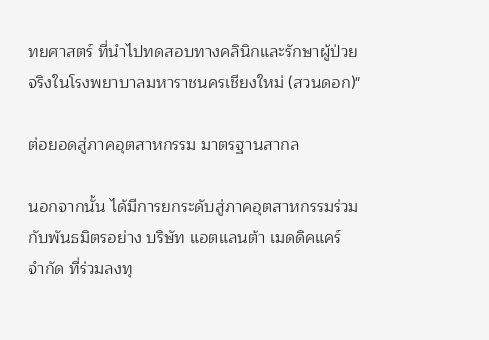ทยศาสตร์ ที่นำไปทดสอบทางคลินิกและรักษาผู้ป่วยจริงในโรงพยาบาลมหาราชนครเชียงใหม่ (สวนดอก)"

ต่อยอดสู่ภาคอุตสาหกรรม มาตรฐานสากล

นอกจากนั้น ได้มีการยกระดับสู่ภาคอุตสาหกรรมร่วมกับพันธมิตรอย่าง บริษัท แอตแลนต้า เมดดิคแคร์ จำกัด ที่ร่วมลงทุ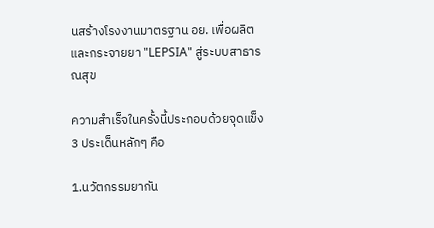นสร้างโรงงานมาตรฐาน อย. เพื่อผลิตและกระจายยา "LEPSIA" สู่ระบบสาธารณสุข

ความสำเร็จในครั้งนี้ประกอบด้วยจุดแข็ง 3 ประเด็นหลักๆ คือ

1.นวัตกรรมยากัน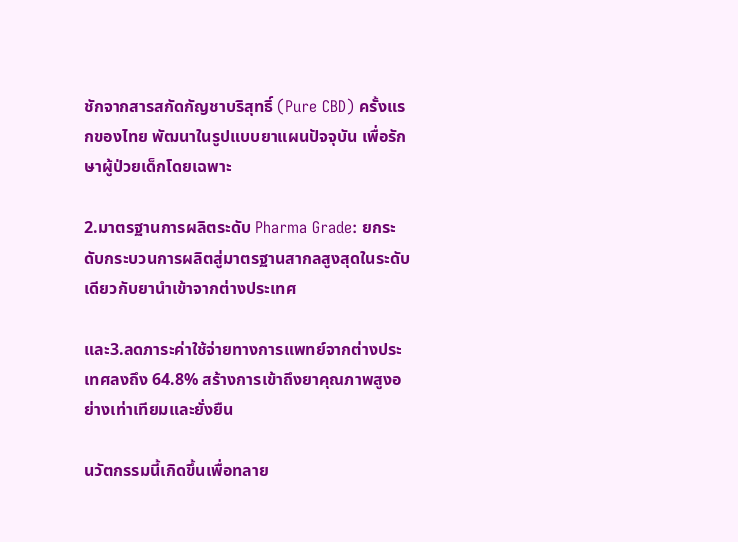ชักจากสารสกัดกัญชาบริสุทธิ์ (Pure CBD) ครั้งแรกของไทย พัฒนาในรูปแบบยาแผนปัจจุบัน เพื่อรักษาผู้ป่วยเด็กโดยเฉพาะ

2.มาตรฐานการผลิตระดับ Pharma Grade: ยกระดับกระบวนการผลิตสู่มาตรฐานสากลสูงสุดในระดับเดียวกับยานำเข้าจากต่างประเทศ

และ3.ลดภาระค่าใช้จ่ายทางการแพทย์จากต่างประเทศลงถึง 64.8% สร้างการเข้าถึงยาคุณภาพสูงอย่างเท่าเทียมและยั่งยืน

นวัตกรรมนี้เกิดขึ้นเพื่อทลาย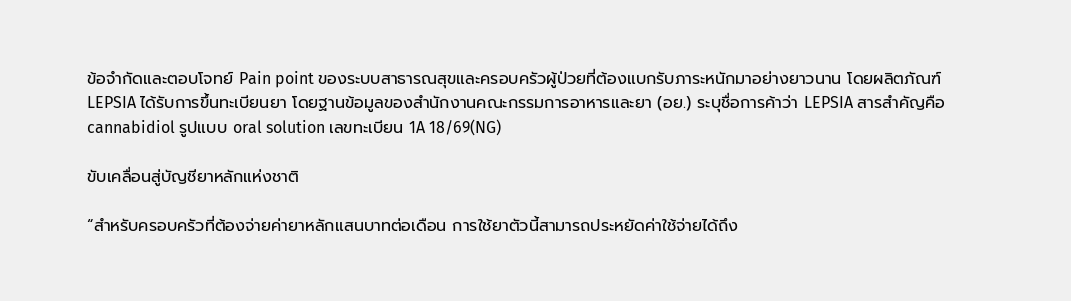ข้อจำกัดและตอบโจทย์ Pain point ของระบบสาธารณสุขและครอบครัวผู้ป่วยที่ต้องแบกรับภาระหนักมาอย่างยาวนาน โดยผลิตภัณฑ์ LEPSIA ได้รับการขึ้นทะเบียนยา โดยฐานข้อมูลของสำนักงานคณะกรรมการอาหารและยา (อย.) ระบุชื่อการค้าว่า LEPSIA สารสำคัญคือ cannabidiol รูปแบบ oral solution เลขทะเบียน 1A 18/69(NG)

ขับเคลื่อนสู่บัญชียาหลักแห่งชาติ

“สำหรับครอบครัวที่ต้องจ่ายค่ายาหลักแสนบาทต่อเดือน การใช้ยาตัวนี้สามารถประหยัดค่าใช้จ่ายได้ถึง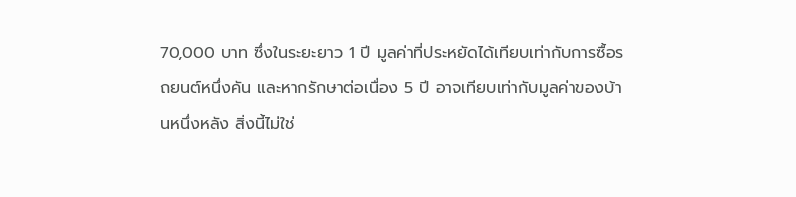70,000 บาท ซึ่งในระยะยาว 1 ปี มูลค่าที่ประหยัดได้เทียบเท่ากับการซื้อรถยนต์หนึ่งคัน และหากรักษาต่อเนื่อง 5 ปี อาจเทียบเท่ากับมูลค่าของบ้านหนึ่งหลัง สิ่งนี้ไม่ใช่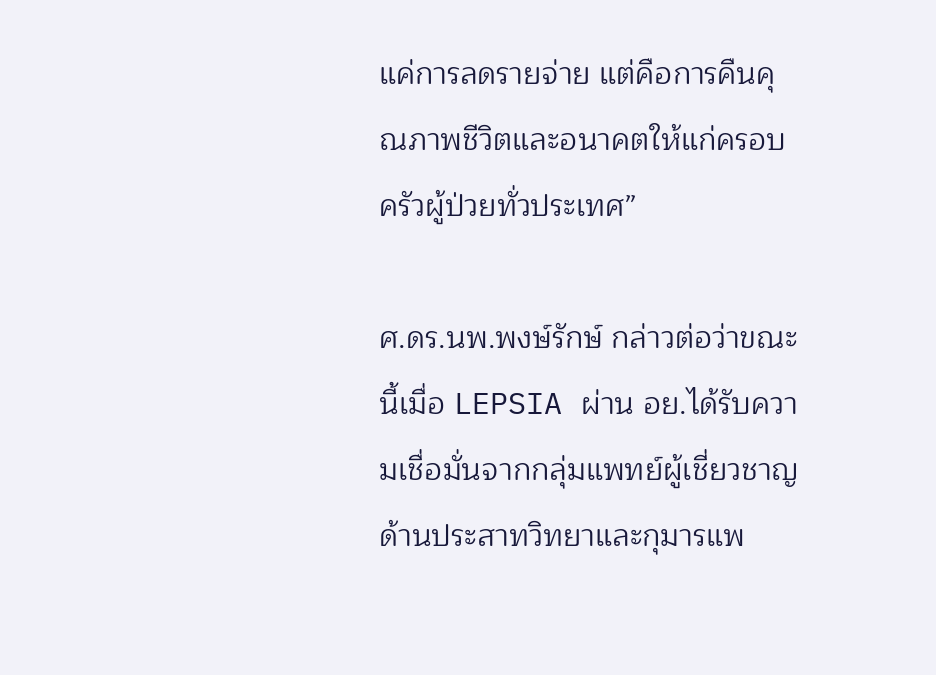แค่การลดรายจ่าย แต่คือการคืนคุณภาพชีวิตและอนาคตให้แก่ครอบครัวผู้ป่วยทั่วประเทศ”

ศ.ดร.นพ.พงษ์รักษ์ กล่าวต่อว่าขณะนี้เมื่อ LEPSIA ผ่าน อย.ได้รับความเชื่อมั่นจากกลุ่มแพทย์ผู้เชี่ยวชาญด้านประสาทวิทยาและกุมารแพ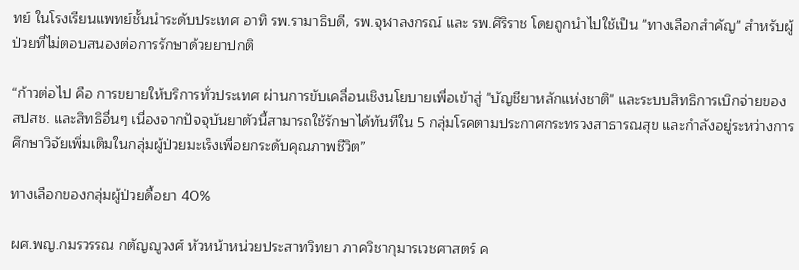ทย์ ในโรงเรียนแพทย์ชั้นนำระดับประเทศ อาทิ รพ.รามาธิบดี, รพ.จุฬาลงกรณ์ และ รพ.ศิริราช โดยถูกนำไปใช้เป็น "ทางเลือกสำคัญ" สำหรับผู้ป่วยที่ไม่ตอบสนองต่อการรักษาด้วยยาปกติ

“ก้าวต่อไป คือ การขยายให้บริการทั่วประเทศ ผ่านการขับเคลื่อนเชิงนโยบายเพื่อเข้าสู่ "บัญชียาหลักแห่งชาติ" และระบบสิทธิการเบิกจ่ายของ สปสช. และสิทธิอื่นๆ เนื่องจากปัจจุบันยาตัวนี้สามารถใช้รักษาได้ทันทีใน 5 กลุ่มโรคตามประกาศกระทรวงสาธารณสุข และกำลังอยู่ระหว่างการศึกษาวิจัยเพิ่มเติมในกลุ่มผู้ป่วยมะเร็งเพื่อยกระดับคุณภาพชีวิต”

ทางเลือกของกลุ่มผู้ป่วยดื้อยา 40%

ผศ.พญ.กมรวรรณ กตัญญูวงศ์ หัวหน้าหน่วยประสาทวิทยา ภาควิชากุมารเวชศาสตร์ ค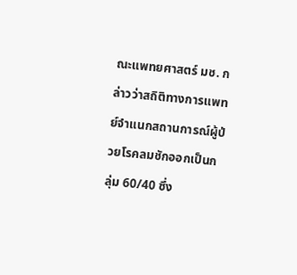ณะแพทยศาสตร์ มช. กล่าวว่าสถิติทางการแพทย์จำแนกสถานการณ์ผู้ป่วยโรคลมชักออกเป็นกลุ่ม 60/40 ซึ่ง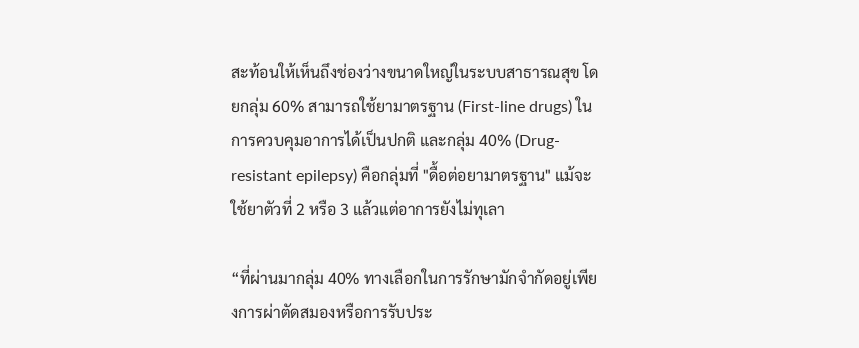สะท้อนให้เห็นถึงช่องว่างขนาดใหญ่ในระบบสาธารณสุข โดยกลุ่ม 60% สามารถใช้ยามาตรฐาน (First-line drugs) ในการควบคุมอาการได้เป็นปกติ และกลุ่ม 40% (Drug-resistant epilepsy) คือกลุ่มที่ "ดื้อต่อยามาตรฐาน" แม้จะใช้ยาตัวที่ 2 หรือ 3 แล้วแต่อาการยังไม่ทุเลา

“ที่ผ่านมากลุ่ม 40% ทางเลือกในการรักษามักจำกัดอยู่เพียงการผ่าตัดสมองหรือการรับประ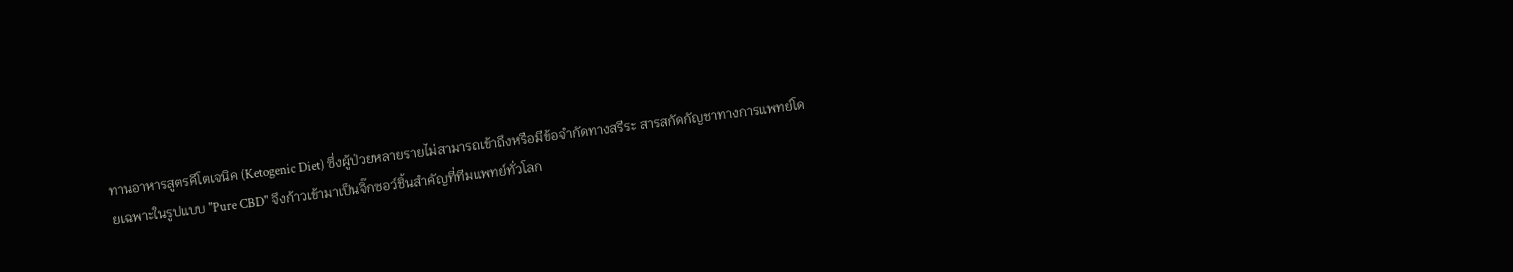ทานอาหารสูตรคีโตเจนิค (Ketogenic Diet) ซึ่งผู้ป่วยหลายรายไม่สามารถเข้าถึงหรือมีข้อจำกัดทางสรีระ สารสกัดกัญชาทางการแพทย์โดยเฉพาะในรูปแบบ "Pure CBD" จึงก้าวเข้ามาเป็นจิ๊กซอว์ชิ้นสำคัญที่ทีมแพทย์ทั่วโลก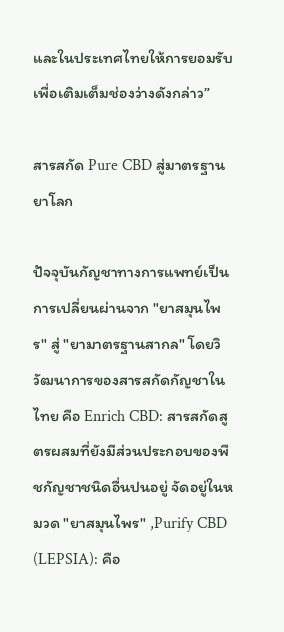และในประเทศไทยให้การยอมรับเพื่อเติมเต็มช่องว่างดังกล่าว”

สารสกัด Pure CBD สู่มาตรฐานยาโลก

ปัจจุบันกัญชาทางการแพทย์เป็นการเปลี่ยนผ่านจาก "ยาสมุนไพร" สู่ "ยามาตรฐานสากล" โดยวิวัฒนาการของสารสกัดกัญชาในไทย คือ Enrich CBD: สารสกัดสูตรผสมที่ยังมีส่วนประกอบของพืชกัญชาชนิดอื่นปนอยู่ จัดอยู่ในหมวด "ยาสมุนไพร" ,Purify CBD (LEPSIA): คือ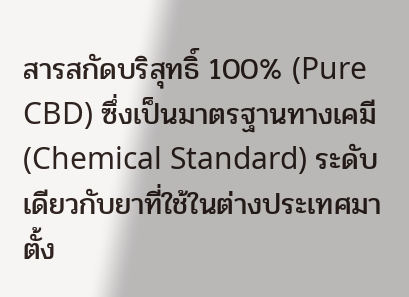สารสกัดบริสุทธิ์ 100% (Pure CBD) ซึ่งเป็นมาตรฐานทางเคมี (Chemical Standard) ระดับเดียวกับยาที่ใช้ในต่างประเทศมาตั้ง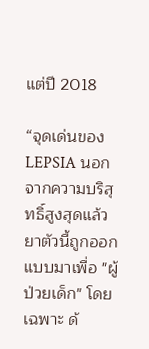แต่ปี 2018

“จุดเด่นของ LEPSIA นอกจากความบริสุทธิ์สูงสุดแล้ว ยาตัวนี้ถูกออกแบบมาเพื่อ "ผู้ป่วยเด็ก" โดยเฉพาะ ด้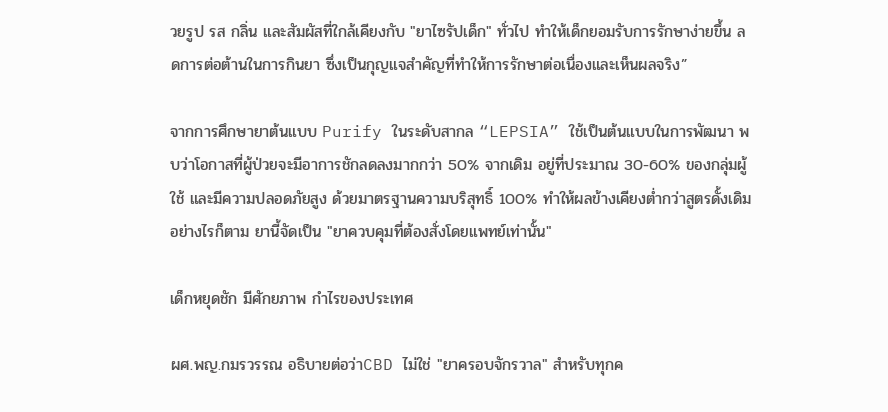วยรูป รส กลิ่น และสัมผัสที่ใกล้เคียงกับ "ยาไซรัปเด็ก" ทั่วไป ทำให้เด็กยอมรับการรักษาง่ายขึ้น ลดการต่อต้านในการกินยา ซึ่งเป็นกุญแจสำคัญที่ทำให้การรักษาต่อเนื่องและเห็นผลจริง”

จากการศึกษายาต้นแบบ Purify ในระดับสากล “LEPSIA” ใช้เป็นต้นแบบในการพัฒนา พบว่าโอกาสที่ผู้ป่วยจะมีอาการชักลดลงมากกว่า 50% จากเดิม อยู่ที่ประมาณ 30-60% ของกลุ่มผู้ใช้ และมีความปลอดภัยสูง ด้วยมาตรฐานความบริสุทธิ์ 100% ทำให้ผลข้างเคียงต่ำกว่าสูตรดั้งเดิม อย่างไรก็ตาม ยานี้จัดเป็น "ยาควบคุมที่ต้องสั่งโดยแพทย์เท่านั้น"

เด็กหยุดชัก มีศักยภาพ กำไรของประเทศ

ผศ.พญ.กมรวรรณ อธิบายต่อว่าCBD ไม่ใช่ "ยาครอบจักรวาล" สำหรับทุกค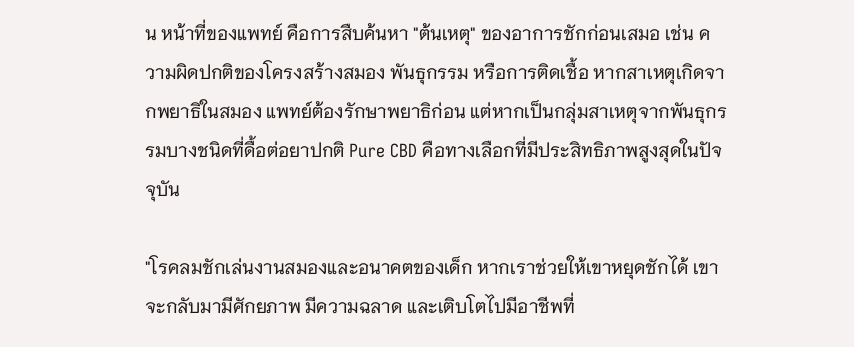น หน้าที่ของแพทย์ คือการสืบค้นหา "ต้นเหตุ" ของอาการชักก่อนเสมอ เช่น ความผิดปกติของโครงสร้างสมอง พันธุกรรม หรือการติดเชื้อ หากสาเหตุเกิดจากพยาธิในสมอง แพทย์ต้องรักษาพยาธิก่อน แต่หากเป็นกลุ่มสาเหตุจากพันธุกรรมบางชนิดที่ดื้อต่อยาปกติ Pure CBD คือทางเลือกที่มีประสิทธิภาพสูงสุดในปัจจุบัน

"โรคลมชักเล่นงานสมองและอนาคตของเด็ก หากเราช่วยให้เขาหยุดชักได้ เขาจะกลับมามีศักยภาพ มีความฉลาด และเติบโตไปมีอาชีพที่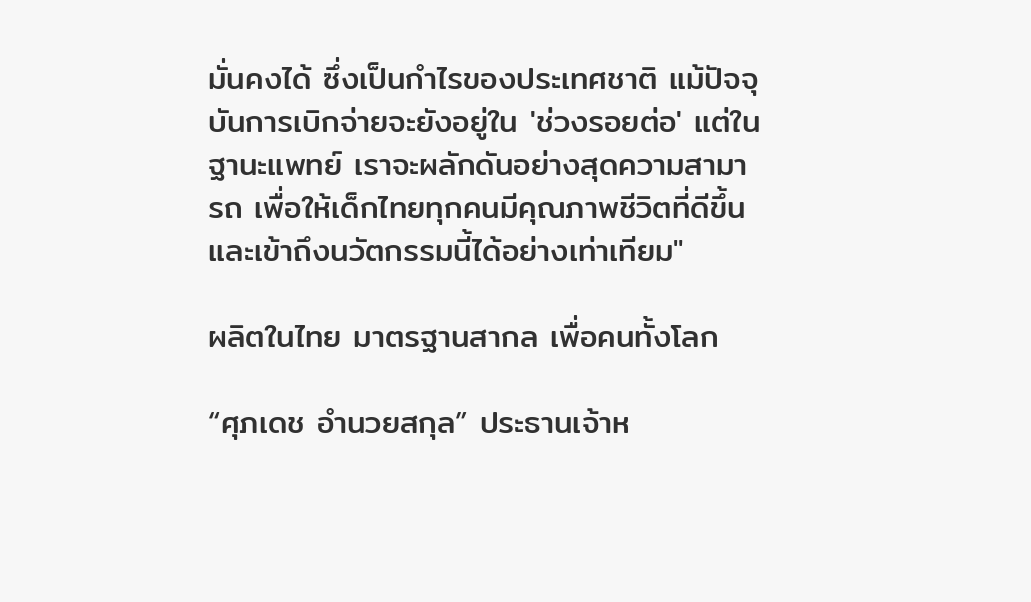มั่นคงได้ ซึ่งเป็นกำไรของประเทศชาติ แม้ปัจจุบันการเบิกจ่ายจะยังอยู่ใน 'ช่วงรอยต่อ' แต่ในฐานะแพทย์ เราจะผลักดันอย่างสุดความสามารถ เพื่อให้เด็กไทยทุกคนมีคุณภาพชีวิตที่ดีขึ้นและเข้าถึงนวัตกรรมนี้ได้อย่างเท่าเทียม"

ผลิตในไทย มาตรฐานสากล เพื่อคนทั้งโลก

“ศุภเดช อำนวยสกุล” ประธานเจ้าห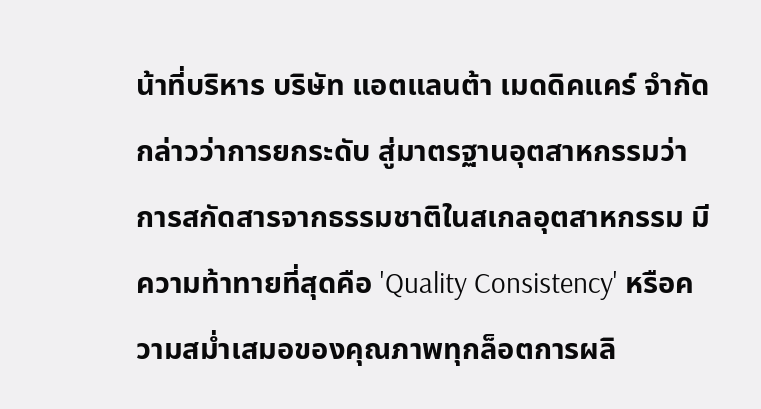น้าที่บริหาร บริษัท แอตแลนต้า เมดดิคแคร์ จำกัด กล่าวว่าการยกระดับ สู่มาตรฐานอุตสาหกรรมว่า การสกัดสารจากธรรมชาติในสเกลอุตสาหกรรม มีความท้าทายที่สุดคือ 'Quality Consistency' หรือความสม่ำเสมอของคุณภาพทุกล็อตการผลิ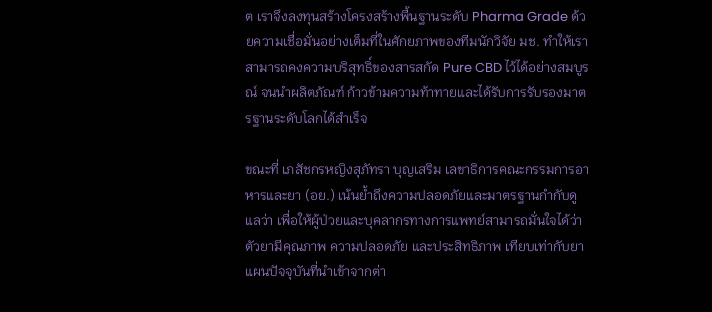ต เราจึงลงทุนสร้างโครงสร้างพื้นฐานระดับ Pharma Grade ด้วยความเชื่อมั่นอย่างเต็มที่ในศักยภาพของทีมนักวิจัย มช. ทำให้เราสามารถคงความบริสุทธิ์ของสารสกัด Pure CBD ไว้ได้อย่างสมบูรณ์ จนนำผลิตภัณฑ์ ก้าวข้ามความท้าทายและได้รับการรับรองมาตรฐานระดับโลกได้สำเร็จ

ขณะที่ เภสัชกรหญิงสุภัทรา บุญเสริม เลขาธิการคณะกรรมการอาหารและยา (อย.) เน้นย้ำถึงความปลอดภัยและมาตรฐานกำกับดูแลว่า เพื่อให้ผู้ป่วยและบุคลากรทางการแพทย์สามารถมั่นใจได้ว่าตัวยามีคุณภาพ ความปลอดภัย และประสิทธิภาพ เทียบเท่ากับยาแผนปัจจุบันที่นำเข้าจากต่า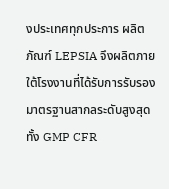งประเทศทุกประการ ผลิตภัณฑ์ LEPSIA จึงผลิตภายใต้โรงงานที่ได้รับการรับรองมาตรฐานสากลระดับสูงสุด ทั้ง GMP CFR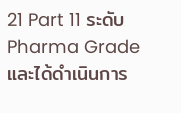21 Part 11 ระดับ Pharma Grade และได้ดำเนินการ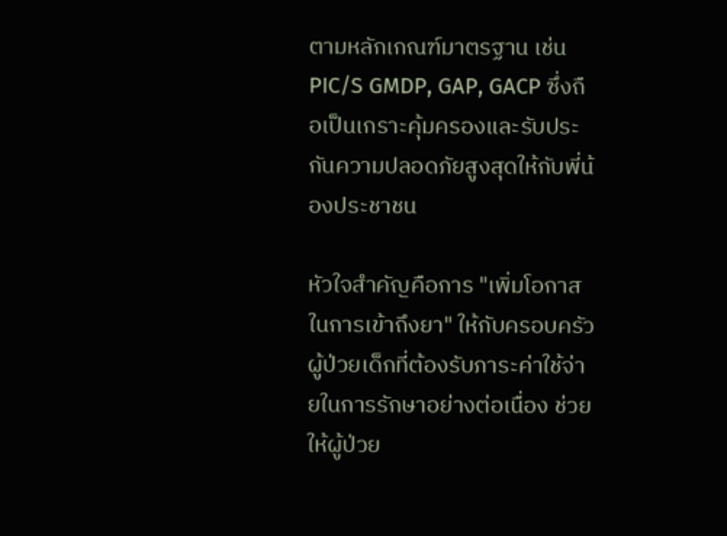ตามหลักเกณฑ์มาตรฐาน เช่น PIC/S GMDP, GAP, GACP ซึ่งถือเป็นเกราะคุ้มครองและรับประกันความปลอดภัยสูงสุดให้กับพี่น้องประชาชน

หัวใจสำคัญคือการ "เพิ่มโอกาสในการเข้าถึงยา" ให้กับครอบครัวผู้ป่วยเด็กที่ต้องรับภาระค่าใช้จ่ายในการรักษาอย่างต่อเนื่อง ช่วยให้ผู้ป่วย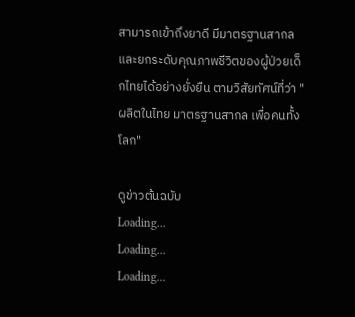สามารถเข้าถึงยาดี มีมาตรฐานสากล และยกระดับคุณภาพชีวิตของผู้ป่วยเด็กไทยได้อย่างยั่งยืน ตามวิสัยทัศน์ที่ว่า "ผลิตในไทย มาตรฐานสากล เพื่อคนทั้งโลก"

ดูข่าวต้นฉบับ
Loading...
Loading...
Loading...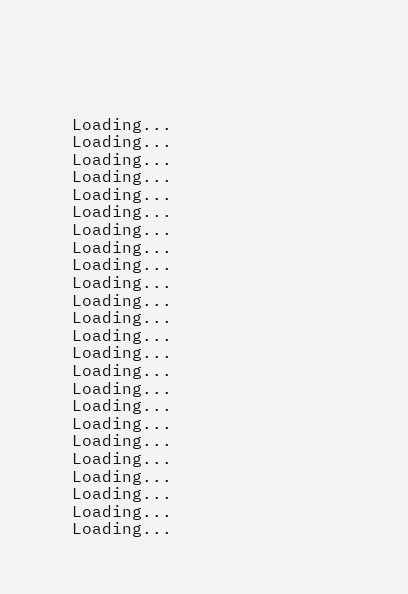Loading...
Loading...
Loading...
Loading...
Loading...
Loading...
Loading...
Loading...
Loading...
Loading...
Loading...
Loading...
Loading...
Loading...
Loading...
Loading...
Loading...
Loading...
Loading...
Loading...
Loading...
Loading...
Loading...
Loading...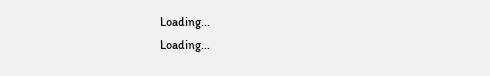Loading...
Loading...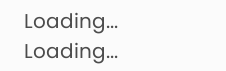Loading...
Loading...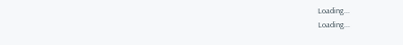Loading...
Loading...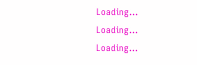Loading...
Loading...
Loading...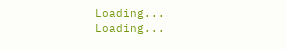Loading...
Loading...